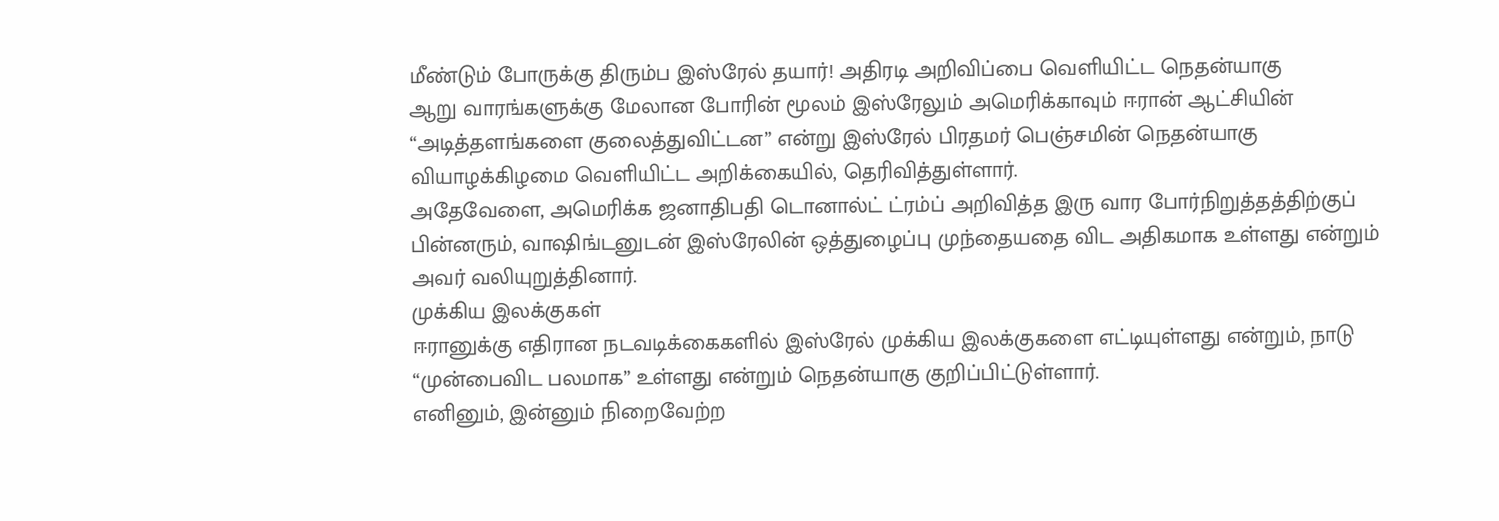மீண்டும் போருக்கு திரும்ப இஸ்ரேல் தயார்! அதிரடி அறிவிப்பை வெளியிட்ட நெதன்யாகு
ஆறு வாரங்களுக்கு மேலான போரின் மூலம் இஸ்ரேலும் அமெரிக்காவும் ஈரான் ஆட்சியின் “அடித்தளங்களை குலைத்துவிட்டன” என்று இஸ்ரேல் பிரதமர் பெஞ்சமின் நெதன்யாகு வியாழக்கிழமை வெளியிட்ட அறிக்கையில், தெரிவித்துள்ளார்.
அதேவேளை, அமெரிக்க ஜனாதிபதி டொனால்ட் ட்ரம்ப் அறிவித்த இரு வார போர்நிறுத்தத்திற்குப் பின்னரும், வாஷிங்டனுடன் இஸ்ரேலின் ஒத்துழைப்பு முந்தையதை விட அதிகமாக உள்ளது என்றும் அவர் வலியுறுத்தினார்.
முக்கிய இலக்குகள்
ஈரானுக்கு எதிரான நடவடிக்கைகளில் இஸ்ரேல் முக்கிய இலக்குகளை எட்டியுள்ளது என்றும், நாடு “முன்பைவிட பலமாக” உள்ளது என்றும் நெதன்யாகு குறிப்பிட்டுள்ளார்.
எனினும், இன்னும் நிறைவேற்ற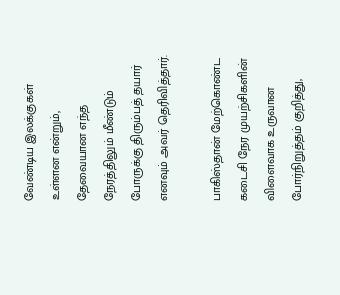வேண்டிய இலக்குகள் உள்ளன என்றும், தேவையான எந்த நேரத்திலும் மீண்டும் போருக்கு திரும்பத் தயார் எனவும் அவர் தெரிவித்தார்.

பாகிஸ்தான் மேற்கொண்ட கடைசி நேர முயற்சிகளின் விளைவாக உருவான போர்நிறுத்தம் குறித்து,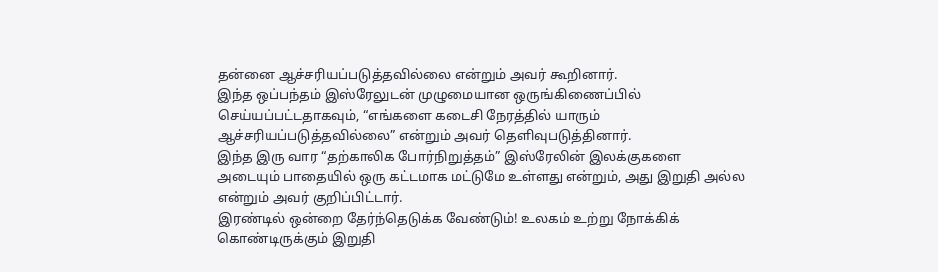தன்னை ஆச்சரியப்படுத்தவில்லை என்றும் அவர் கூறினார்.
இந்த ஒப்பந்தம் இஸ்ரேலுடன் முழுமையான ஒருங்கிணைப்பில் செய்யப்பட்டதாகவும், “எங்களை கடைசி நேரத்தில் யாரும் ஆச்சரியப்படுத்தவில்லை” என்றும் அவர் தெளிவுபடுத்தினார்.
இந்த இரு வார “தற்காலிக போர்நிறுத்தம்” இஸ்ரேலின் இலக்குகளை அடையும் பாதையில் ஒரு கட்டமாக மட்டுமே உள்ளது என்றும், அது இறுதி அல்ல என்றும் அவர் குறிப்பிட்டார்.
இரண்டில் ஒன்றை தேர்ந்தெடுக்க வேண்டும்! உலகம் உற்று நோக்கிக் கொண்டிருக்கும் இறுதி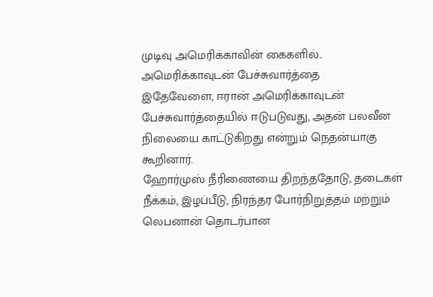முடிவு அமெரிக்காவின் கைகளில்..
அமெரிக்காவுடன் பேச்சுவார்த்தை
இதேவேளை, ஈரான் அமெரிக்காவுடன் பேச்சுவார்த்தையில் ஈடுபடுவது, அதன் பலவீன நிலையை காட்டுகிறது என்றும் நெதன்யாகு கூறினார்.
ஹோர்முஸ் நீரிணையை திறந்ததோடு, தடைகள் நீக்கம், இழப்பீடு, நிரந்தர போர்நிறுத்தம் மற்றும் லெபனான் தொடர்பான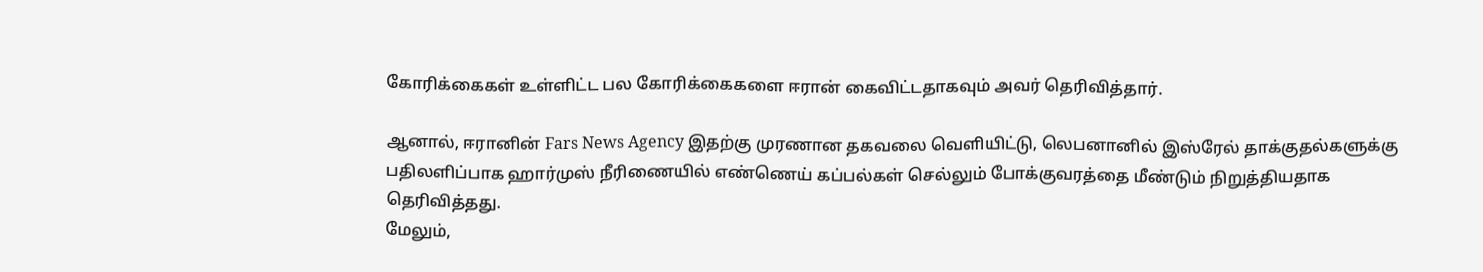கோரிக்கைகள் உள்ளிட்ட பல கோரிக்கைகளை ஈரான் கைவிட்டதாகவும் அவர் தெரிவித்தார்.

ஆனால், ஈரானின் Fars News Agency இதற்கு முரணான தகவலை வெளியிட்டு, லெபனானில் இஸ்ரேல் தாக்குதல்களுக்கு பதிலளிப்பாக ஹார்முஸ் நீரிணையில் எண்ணெய் கப்பல்கள் செல்லும் போக்குவரத்தை மீண்டும் நிறுத்தியதாக தெரிவித்தது.
மேலும்,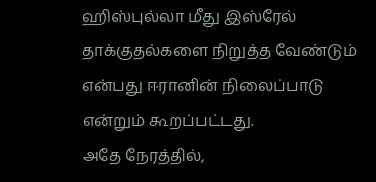ஹிஸ்புல்லா மீது இஸ்ரேல் தாக்குதல்களை நிறுத்த வேண்டும் என்பது ஈரானின் நிலைப்பாடு என்றும் கூறப்பட்டது.
அதே நேரத்தில்,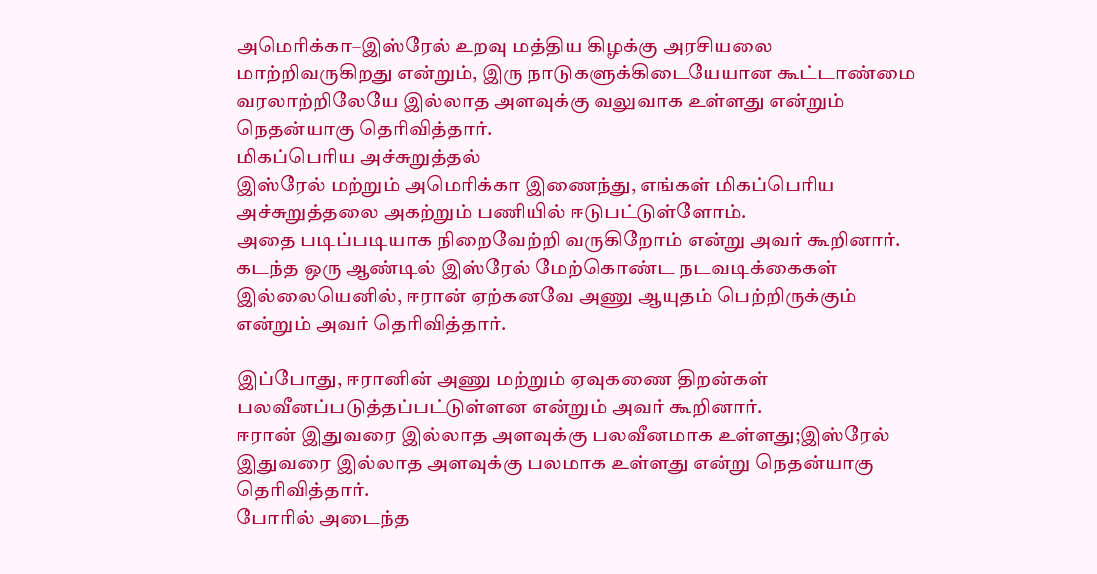அமெரிக்கா–இஸ்ரேல் உறவு மத்திய கிழக்கு அரசியலை மாற்றிவருகிறது என்றும், இரு நாடுகளுக்கிடையேயான கூட்டாண்மை வரலாற்றிலேயே இல்லாத அளவுக்கு வலுவாக உள்ளது என்றும் நெதன்யாகு தெரிவித்தார்.
மிகப்பெரிய அச்சுறுத்தல்
இஸ்ரேல் மற்றும் அமெரிக்கா இணைந்து, எங்கள் மிகப்பெரிய அச்சுறுத்தலை அகற்றும் பணியில் ஈடுபட்டுள்ளோம்.
அதை படிப்படியாக நிறைவேற்றி வருகிறோம் என்று அவர் கூறினார். கடந்த ஒரு ஆண்டில் இஸ்ரேல் மேற்கொண்ட நடவடிக்கைகள் இல்லையெனில், ஈரான் ஏற்கனவே அணு ஆயுதம் பெற்றிருக்கும் என்றும் அவர் தெரிவித்தார்.

இப்போது, ஈரானின் அணு மற்றும் ஏவுகணை திறன்கள் பலவீனப்படுத்தப்பட்டுள்ளன என்றும் அவர் கூறினார்.
ஈரான் இதுவரை இல்லாத அளவுக்கு பலவீனமாக உள்ளது;இஸ்ரேல் இதுவரை இல்லாத அளவுக்கு பலமாக உள்ளது என்று நெதன்யாகு தெரிவித்தார்.
போரில் அடைந்த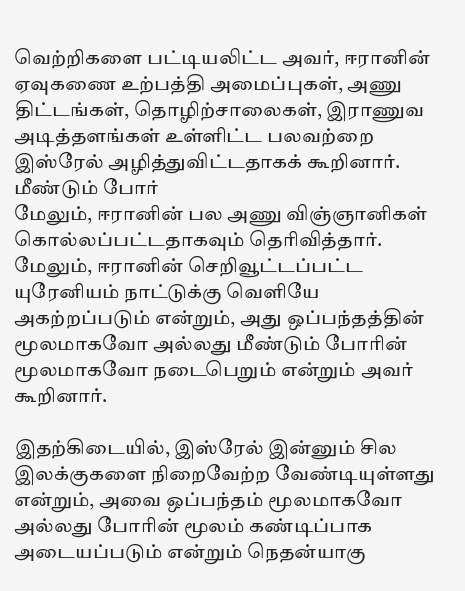வெற்றிகளை பட்டியலிட்ட அவர், ஈரானின் ஏவுகணை உற்பத்தி அமைப்புகள், அணு திட்டங்கள், தொழிற்சாலைகள், இராணுவ அடித்தளங்கள் உள்ளிட்ட பலவற்றை இஸ்ரேல் அழித்துவிட்டதாகக் கூறினார்.
மீண்டும் போர்
மேலும், ஈரானின் பல அணு விஞ்ஞானிகள் கொல்லப்பட்டதாகவும் தெரிவித்தார்.
மேலும், ஈரானின் செறிவூட்டப்பட்ட யுரேனியம் நாட்டுக்கு வெளியே அகற்றப்படும் என்றும், அது ஒப்பந்தத்தின் மூலமாகவோ அல்லது மீண்டும் போரின் மூலமாகவோ நடைபெறும் என்றும் அவர் கூறினார்.

இதற்கிடையில், இஸ்ரேல் இன்னும் சில இலக்குகளை நிறைவேற்ற வேண்டியுள்ளது என்றும், அவை ஒப்பந்தம் மூலமாகவோ அல்லது போரின் மூலம் கண்டிப்பாக அடையப்படும் என்றும் நெதன்யாகு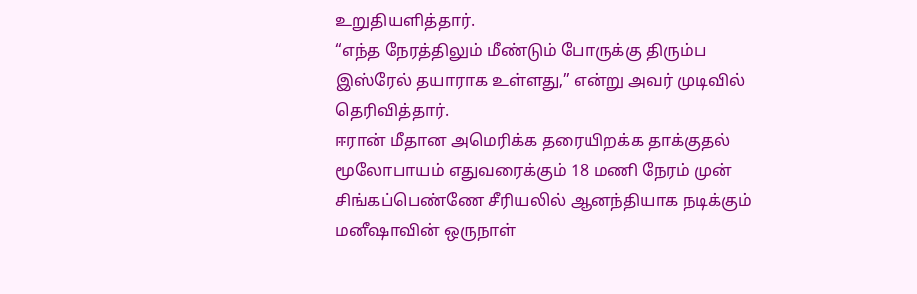உறுதியளித்தார்.
“எந்த நேரத்திலும் மீண்டும் போருக்கு திரும்ப இஸ்ரேல் தயாராக உள்ளது,” என்று அவர் முடிவில் தெரிவித்தார்.
ஈரான் மீதான அமெரிக்க தரையிறக்க தாக்குதல் மூலோபாயம் எதுவரைக்கும் 18 மணி நேரம் முன்
சிங்கப்பெண்ணே சீரியலில் ஆனந்தியாக நடிக்கும் மனீஷாவின் ஒருநாள்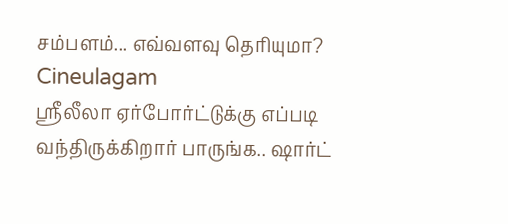சம்பளம்... எவ்வளவு தெரியுமா? Cineulagam
ஸ்ரீலீலா ஏர்போர்ட்டுக்கு எப்படி வந்திருக்கிறார் பாருங்க.. ஷார்ட்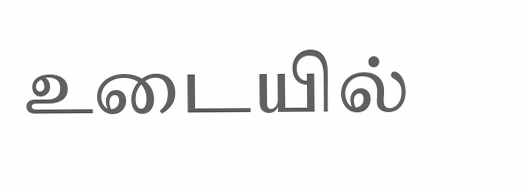உடையில்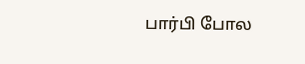பார்பி போல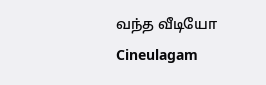வந்த வீடியோ Cineulagam